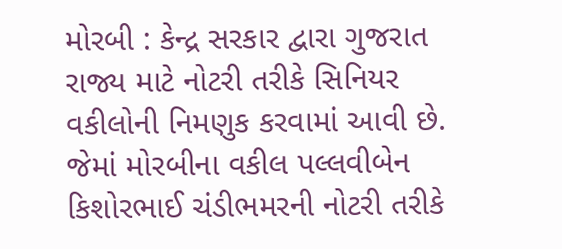મોરબી : કેન્દ્ર સરકાર દ્વારા ગુજરાત રાજ્ય માટે નોટરી તરીકે સિનિયર વકીલોની નિમણુક કરવામાં આવી છે. જેમાં મોરબીના વકીલ પલ્લવીબેન કિશોરભાઈ ચંડીભમરની નોટરી તરીકે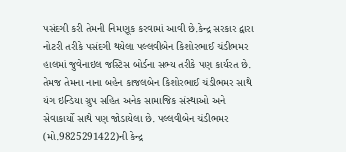પસંદગી કરી તેમની નિમણૂક કરવામાં આવી છે.કેન્દ્ર સરકાર દ્વારા નોટરી તરીકે પસંદગી થયેલા પલ્લવીબેન કિશોરભાઈ ચંડીભમર હાલમાં જુવેનાઇલ જસ્ટિસ બોર્ડના સભ્ય તરીકે પણ કાર્યરત છે. તેમજ તેમના નાના બહેન કાજલબેન કિશોરભાઈ ચંડીભમર સાથે યંગ ઇન્ડિયા ગ્રુપ સહિત અનેક સામાજિક સંસ્થાઓ અને સેવાકાર્યો સાથે પણ જોડાયેલા છે. પલ્લવીબેન ચંડીભમર (મો.9825291422)ની કેન્દ્ર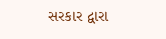સરકાર દ્વારા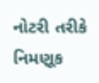નોટરી તરીકે નિમણૂક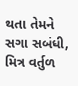થતા તેમને સગા સબંધી, મિત્ર વર્તુળ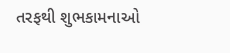તરફથી શુભકામનાઓ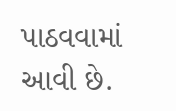પાઠવવામાં આવી છે.